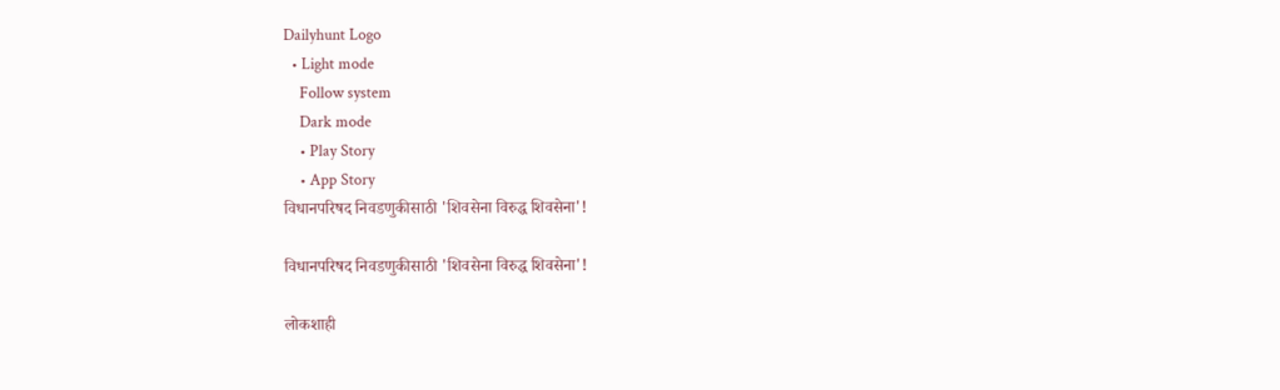Dailyhunt Logo
  • Light mode
    Follow system
    Dark mode
    • Play Story
    • App Story
विधानपरिषद निवडणुकीसाठी 'शिवसेना विरुद्ध शिवसेना'!

विधानपरिषद निवडणुकीसाठी 'शिवसेना विरुद्ध शिवसेना'!

लोकशाही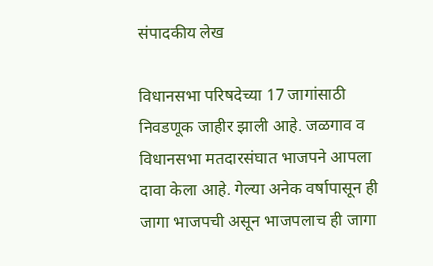संपादकीय लेख

विधानसभा परिषदेच्या 17 जागांसाठी निवडणूक जाहीर झाली आहे. जळगाव व विधानसभा मतदारसंघात भाजपने आपला दावा केला आहे. गेल्या अनेक वर्षापासून ही जागा भाजपची असून भाजपलाच ही जागा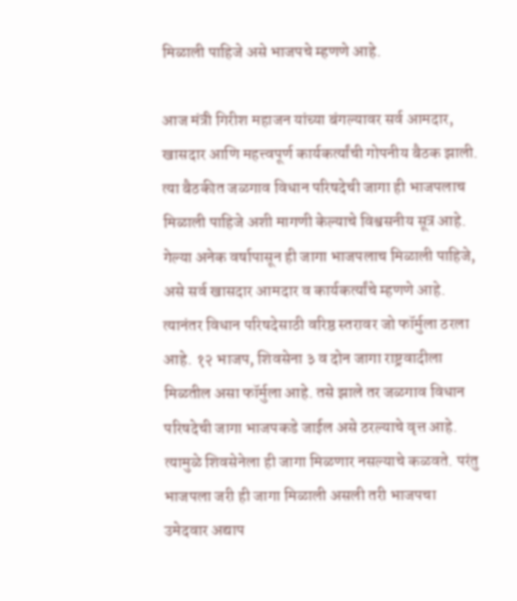मिळाली पाहिजे असे भाजपचे म्हणणे आहे.

आज मंत्री गिरीश महाजन यांच्या बंगल्यावर सर्व आमदार, खासदार आणि महत्त्वपूर्ण कार्यकर्त्यांची गोपनीय बैठक झाली. त्या बैठकीत जळगाव विधान परिषदेची जागा ही भाजपलाच मिळाली पाहिजे अशी मागणी केल्याचे विश्वसनीय सूत्र आहे. गेल्या अनेक वर्षापासून ही जागा भाजपलाच मिळाली पाहिजे, असे सर्व खासदार आमदार व कार्यकर्त्यांचे म्हणणे आहे. त्यानंतर विधान परिषदेसाठी वरिष्ठ स्तरावर जो फॉर्मुला ठरला आहे. १२ भाजप, शिवसेना ३ व दोन जागा राष्ट्रवादीला मिळतील असा फॉर्मुला आहे. तसे झाले तर जळगाव विधान परिषदेची जागा भाजपकडे जाईल असे ठरल्याचे वृत्त आहे. त्यामुळे शिवसेनेला ही जागा मिळणार नसल्याचे कळवते. परंतु भाजपला जरी ही जागा मिळाली असली तरी भाजपचा उमेदवार अद्याप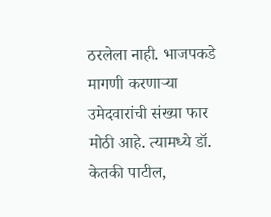ठरलेला नाही. भाजपकडे मागणी करणाऱ्या उमेदवारांची संख्या फार मोठी आहे. त्यामध्ये डॉ. केतकी पाटील,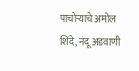पाचोर्‍याचे अमोल शिंदे, नंदू अडवाणी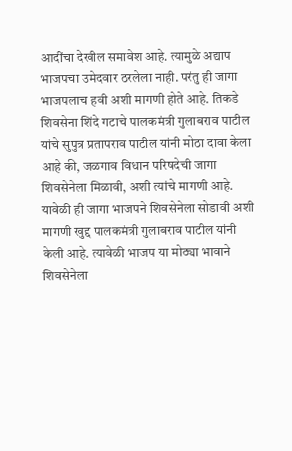आदींचा देखील समावेश आहे. त्यामुळे अद्याप भाजपचा उमेदवार ठरलेला नाही. परंतु ही जागा भाजपलाच हवी अशी मागणी होते आहे. तिकडे शिवसेना शिंदे गटाचे पालकमंत्री गुलाबराव पाटील यांचे सुपुत्र प्रतापराव पाटील यांनी मोठा दावा केला आहे की, जळगाव विधान परिषदेची जागा शिवसेनेला मिळावी, अशी त्यांचे मागणी आहे. यावेळी ही जागा भाजपने शिवसेनेला सोडावी अशी मागणी खुद्द पालकमंत्री गुलाबराव पाटील यांनी केली आहे. त्यावेळी भाजप या मोठ्या भावाने शिवसेनेला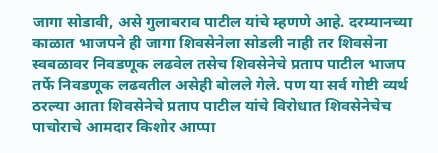जागा सोडावी, असे गुलाबराव पाटील यांचे म्हणणे आहे. दरम्यानच्या काळात भाजपने ही जागा शिवसेनेला सोडली नाही तर शिवसेना स्वबळावर निवडणूक लढवेल तसेच शिवसेनेचे प्रताप पाटील भाजप तर्फे निवडणूक लढवतील असेही बोलले गेले. पण या सर्व गोष्टी व्यर्थ ठरल्या आता शिवसेनेचे प्रताप पाटील यांचे विरोधात शिवसेनेचेच पाचोराचे आमदार किशोर आप्पा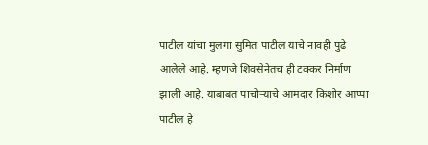पाटील यांचा मुलगा सुमित पाटील याचे नावही पुढे आलेले आहे. म्हणजे शिवसेनेतच ही टक्कर निर्माण झाली आहे. याबाबत पाचोऱ्याचे आमदार किशोर आप्पा पाटील हे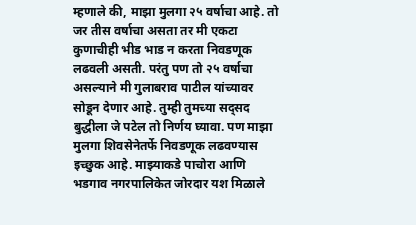म्हणाले की, माझा मुलगा २५ वर्षाचा आहे. तो जर तीस वर्षाचा असता तर मी एकटा कुणाचीही भीड भाड न करता निवडणूक लढवली असती. परंतु पण तो २५ वर्षाचा असल्याने मी गुलाबराव पाटील यांच्यावर सोडून देणार आहे. तुम्ही तुमच्या सद्सद बुद्धीला जे पटेल तो निर्णय घ्यावा. पण माझा मुलगा शिवसेनेतर्फे निवडणूक लढवण्यास इच्छुक आहे. माझ्याकडे पाचोरा आणि भडगाव नगरपालिकेत जोरदार यश मिळाले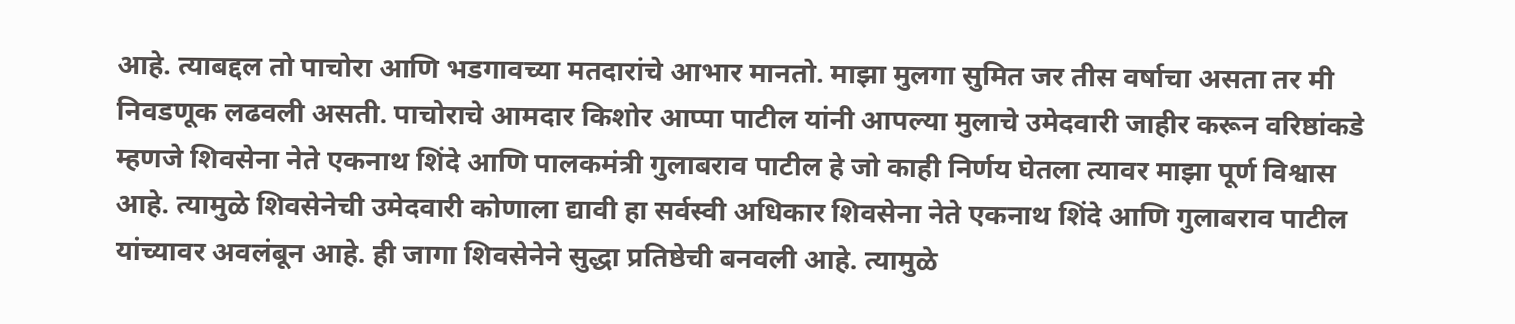आहे. त्याबद्दल तो पाचोरा आणि भडगावच्या मतदारांचे आभार मानतो. माझा मुलगा सुमित जर तीस वर्षाचा असता तर मी निवडणूक लढवली असती. पाचोराचे आमदार किशोर आप्पा पाटील यांनी आपल्या मुलाचे उमेदवारी जाहीर करून वरिष्ठांकडे म्हणजे शिवसेना नेते एकनाथ शिंदे आणि पालकमंत्री गुलाबराव पाटील हे जो काही निर्णय घेतला त्यावर माझा पूर्ण विश्वास आहे. त्यामुळे शिवसेनेची उमेदवारी कोणाला द्यावी हा सर्वस्वी अधिकार शिवसेना नेते एकनाथ शिंदे आणि गुलाबराव पाटील यांच्यावर अवलंबून आहे. ही जागा शिवसेनेने सुद्धा प्रतिष्ठेची बनवली आहे. त्यामुळे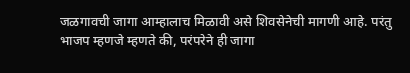जळगावची जागा आम्हालाच मिळावी असे शिवसेनेची मागणी आहे. परंतु भाजप म्हणजे म्हणते की, परंपरेने ही जागा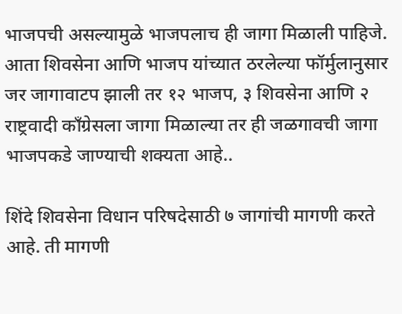भाजपची असल्यामुळे भाजपलाच ही जागा मिळाली पाहिजे. आता शिवसेना आणि भाजप यांच्यात ठरलेल्या फॉर्मुलानुसार जर जागावाटप झाली तर १२ भाजप, ३ शिवसेना आणि २ राष्ट्रवादी काँग्रेसला जागा मिळाल्या तर ही जळगावची जागा भाजपकडे जाण्याची शक्यता आहे..

शिंदे शिवसेना विधान परिषदेसाठी ७ जागांची मागणी करते आहे. ती मागणी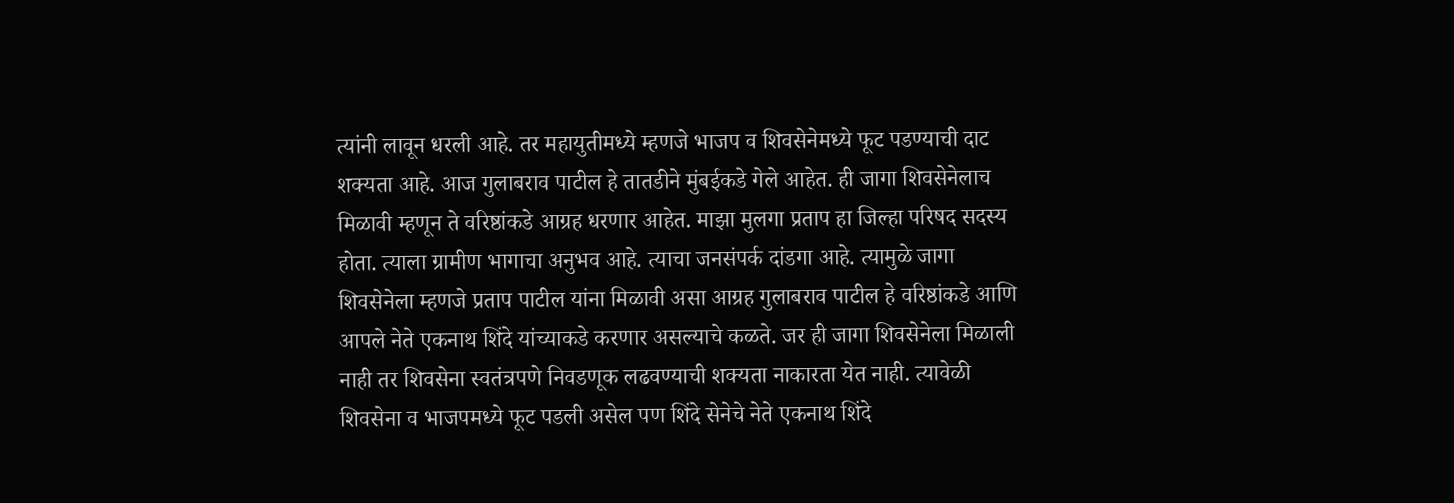त्यांनी लावून धरली आहे. तर महायुतीमध्ये म्हणजे भाजप व शिवसेनेमध्ये फूट पडण्याची दाट शक्यता आहे. आज गुलाबराव पाटील हे तातडीने मुंबईकडे गेले आहेत. ही जागा शिवसेनेलाच मिळावी म्हणून ते वरिष्ठांकडे आग्रह धरणार आहेत. माझा मुलगा प्रताप हा जिल्हा परिषद सदस्य होता. त्याला ग्रामीण भागाचा अनुभव आहे. त्याचा जनसंपर्क दांडगा आहे. त्यामुळे जागा शिवसेनेला म्हणजे प्रताप पाटील यांना मिळावी असा आग्रह गुलाबराव पाटील हे वरिष्ठांकडे आणि आपले नेते एकनाथ शिंदे यांच्याकडे करणार असल्याचे कळते. जर ही जागा शिवसेनेला मिळाली नाही तर शिवसेना स्वतंत्रपणे निवडणूक लढवण्याची शक्यता नाकारता येत नाही. त्यावेळी शिवसेना व भाजपमध्ये फूट पडली असेल पण शिंदे सेनेचे नेते एकनाथ शिंदे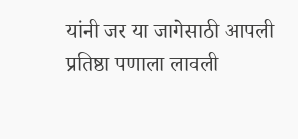यांनी जर या जागेसाठी आपली प्रतिष्ठा पणाला लावली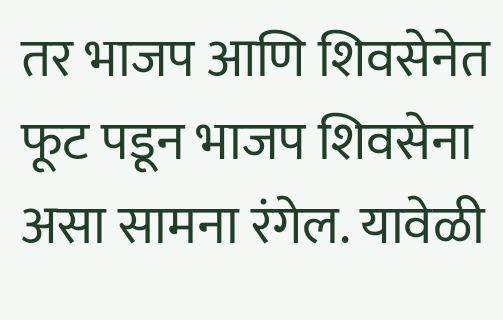तर भाजप आणि शिवसेनेत फूट पडून भाजप शिवसेना असा सामना रंगेल. यावेळी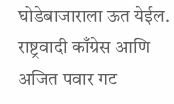घोडेबाजाराला ऊत येईल. राष्ट्रवादी काँग्रेस आणि अजित पवार गट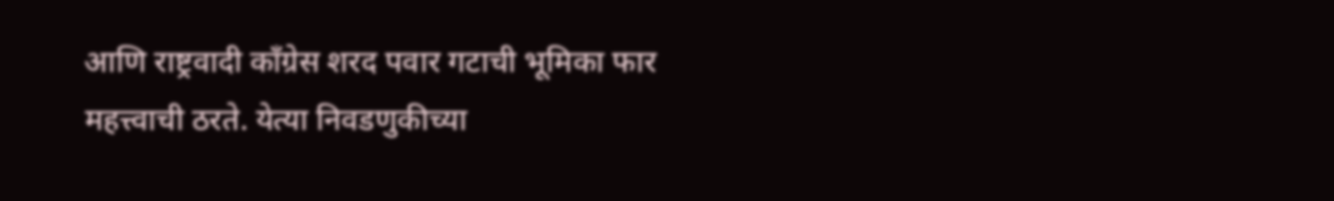आणि राष्ट्रवादी काँग्रेस शरद पवार गटाची भूमिका फार महत्त्वाची ठरते. येत्या निवडणुकीच्या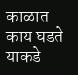काळात काय घडते याकडे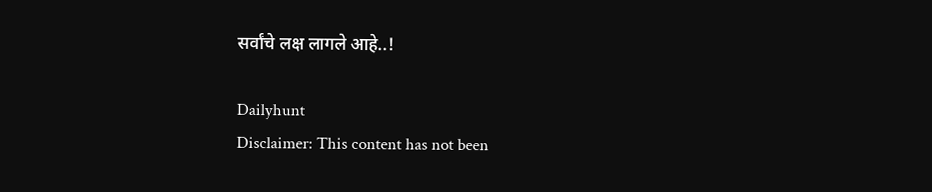सर्वांचे लक्ष लागले आहे..!

Dailyhunt
Disclaimer: This content has not been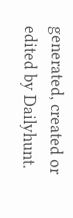generated, created or edited by Dailyhunt.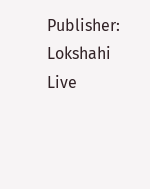Publisher: Lokshahi Live